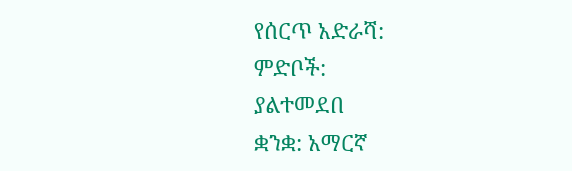የሰርጥ አድራሻ:
ምድቦች:
ያልተመደበ
ቋንቋ: አማርኛ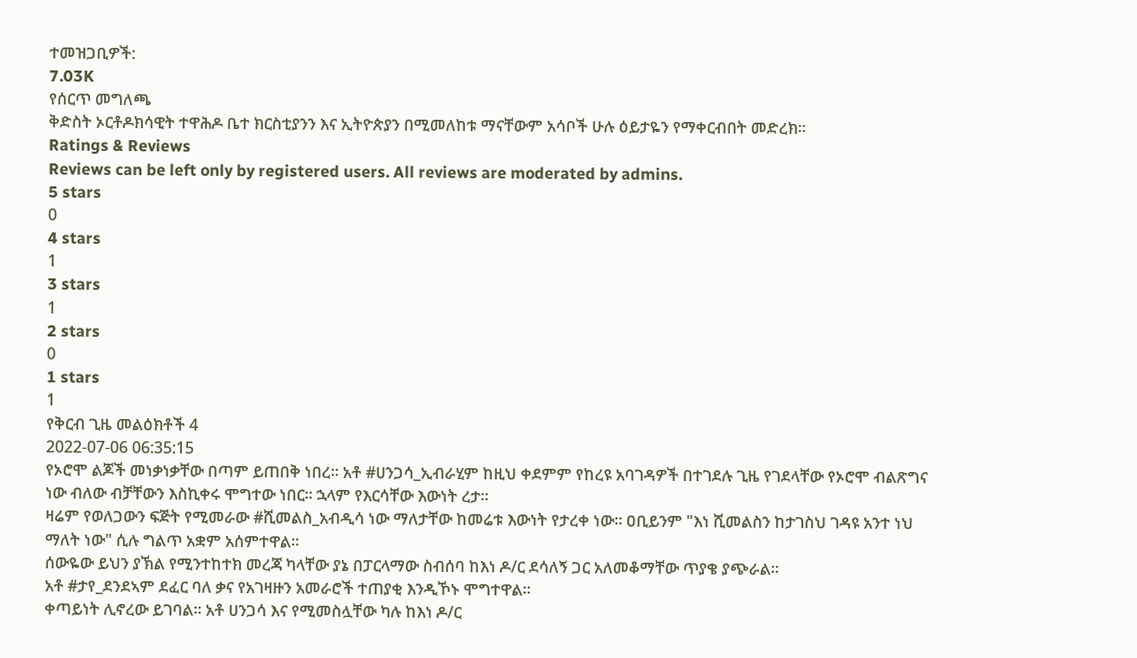ተመዝጋቢዎች:
7.03K
የሰርጥ መግለጫ
ቅድስት ኦርቶዶክሳዊት ተዋሕዶ ቤተ ክርስቲያንን እና ኢትዮጵያን በሚመለከቱ ማናቸውም አሳቦች ሁሉ ዕይታዬን የማቀርብበት መድረክ።
Ratings & Reviews
Reviews can be left only by registered users. All reviews are moderated by admins.
5 stars
0
4 stars
1
3 stars
1
2 stars
0
1 stars
1
የቅርብ ጊዜ መልዕክቶች 4
2022-07-06 06:35:15
የኦሮሞ ልጆች መነቃነቃቸው በጣም ይጠበቅ ነበረ። አቶ #ሀንጋሳ_ኢብራሂም ከዚህ ቀደምም የከረዩ አባገዳዎች በተገደሉ ጊዜ የገደላቸው የኦሮሞ ብልጽግና ነው ብለው ብቻቸውን እስኪቀሩ ሞግተው ነበር። ኋላም የእርሳቸው እውነት ረታ።
ዛሬም የወለጋውን ፍጅት የሚመራው #ሺመልስ_አብዲሳ ነው ማለታቸው ከመሬቱ እውነት የታረቀ ነው። ዐቢይንም "እነ ሺመልስን ከታገስህ ገዳዩ አንተ ነህ ማለት ነው" ሲሉ ግልጥ አቋም አሰምተዋል።
ሰውዬው ይህን ያኽል የሚንተከተክ መረጃ ካላቸው ያኔ በፓርላማው ስብሰባ ከእነ ዶ/ር ደሳለኝ ጋር አለመቆማቸው ጥያቄ ያጭራል።
አቶ #ታየ_ደንደኣም ደፈር ባለ ቃና የአገዛዙን አመራሮች ተጠያቂ እንዲኾኑ ሞግተዋል።
ቀጣይነት ሊኖረው ይገባል። አቶ ሀንጋሳ እና የሚመስሏቸው ካሉ ከእነ ዶ/ር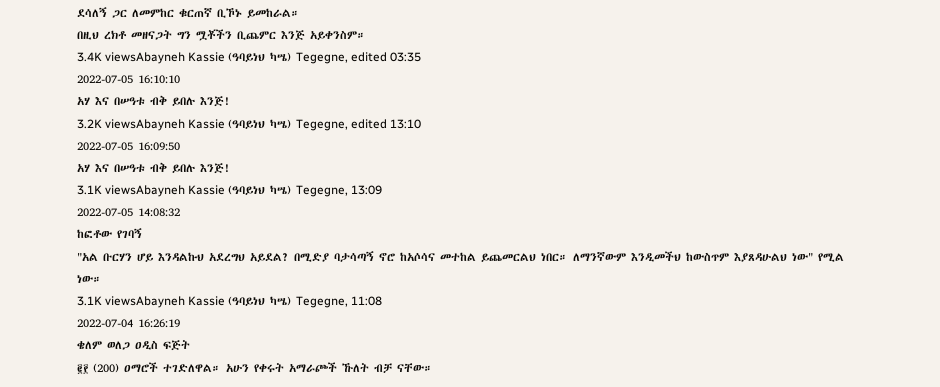ደሳለኝ ጋር ለመምከር ቁርጠኛ ቢኾኑ ይመከራል።
በዚህ ረክቶ መዘናጋት ግን ሟቾችን ቢጨምር እንጅ አይቀንስም።
3.4K viewsAbayneh Kassie (ዓባይነህ ካሤ) Tegegne, edited 03:35
2022-07-05 16:10:10
አሃ እና በሠዓቱ ብቅ ይበሉ እንጅ!
3.2K viewsAbayneh Kassie (ዓባይነህ ካሤ) Tegegne, edited 13:10
2022-07-05 16:09:50
አሃ እና በሠዓቱ ብቅ ይበሉ እንጅ!
3.1K viewsAbayneh Kassie (ዓባይነህ ካሤ) Tegegne, 13:09
2022-07-05 14:08:32
ከፎቶው የገባኝ
"አል ቡርሃን ሆይ እንዳልኩህ አደረግህ አይደል? በሚድያ ባታሳጣኝ ኖሮ ከአሶሳና መተከል ይጨመርልህ ነበር። ለማንኛውም እንዲመችህ ከውስጥም እያጸዳሁልህ ነው" የሚል ነው።
3.1K viewsAbayneh Kassie (ዓባይነህ ካሤ) Tegegne, 11:08
2022-07-04 16:26:19
ቄለም ወለጋ ዐዲስ ፍጅት
፪፻ (200) ዐማሮች ተገድለዋል። አሁን የቀሩት አማራጮች ኹለት ብቻ ናቸው።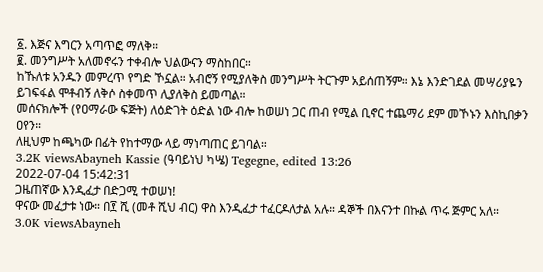፩. እጅና እግርን አጣጥፎ ማለቅ።
፪. መንግሥት አለመኖሩን ተቀብሎ ህልውናን ማስከበር።
ከኹለቱ አንዱን መምረጥ የግድ ኾኗል። አብሮኝ የሚያለቅስ መንግሥት ትርጉም አይሰጠኝም። እኔ እንድገደል መሣሪያዬን ይገፍፋል ሞቶብኝ ለቅሶ ስቀመጥ ሊያለቅስ ይመጣል።
መሰናክሎች (የዐማራው ፍጅት) ለዕድገት ዕድል ነው ብሎ ከወሠነ ጋር ጠብ የሚል ቢኖር ተጨማሪ ደም መኾኑን እስኪበቃን ዐየን።
ለዚህም ከጫካው በፊት የከተማው ላይ ማነጣጠር ይገባል።
3.2K viewsAbayneh Kassie (ዓባይነህ ካሤ) Tegegne, edited 13:26
2022-07-04 15:42:31
ጋዜጠኛው እንዲፈታ በድጋሚ ተወሠነ!
ዋናው መፈታቱ ነው። በ፻ ሺ (መቶ ሺህ ብር) ዋስ እንዲፈታ ተፈርዶለታል አሉ። ዳኞች በእናንተ በኩል ጥሩ ጅምር አለ።
3.0K viewsAbayneh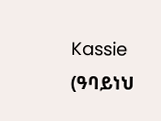Kassie (ዓባይነህ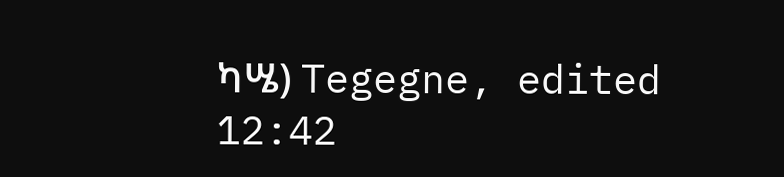ካሤ) Tegegne, edited 12:42